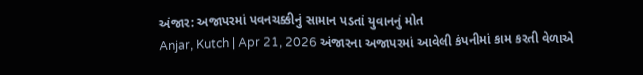અંજાર: અજાપરમાં પવનચક્કીનું સામાન પડતાં યુવાનનું મોત
Anjar, Kutch | Apr 21, 2026 અંજારના અજાપરમાં આવેલી કંપનીમાં કામ કરતી વેળાએ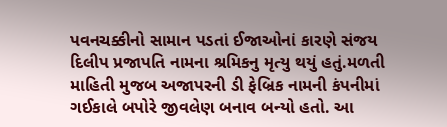પવનચક્કીનો સામાન પડતાં ઈજાઓનાં કારણે સંજય દિલીપ પ્રજાપતિ નામના શ્રમિકનુ મૃત્યુ થયું હતું.મળતી માહિતી મુજબ અજાપરની ડી ફેબ્રિક નામની કંપનીમાં ગઈકાલે બપોરે જીવલેણ બનાવ બન્યો હતો. આ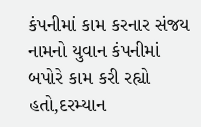કંપનીમાં કામ કરનાર સંજય નામનો યુવાન કંપનીમાં બપોરે કામ કરી રહ્યો હતો,દરમ્યાન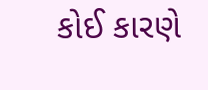કોઈ કારણે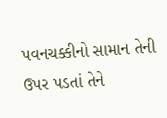પવનચક્કીનો સામાન તેની ઉપર પડતાં તેને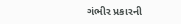ગંભીર પ્રકારની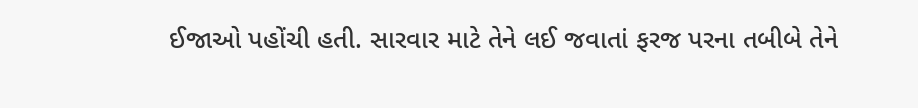ઈજાઓ પહોંચી હતી. સારવાર માટે તેને લઈ જવાતાં ફરજ પરના તબીબે તેને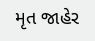મૃત જાહેર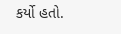કર્યો હતો.